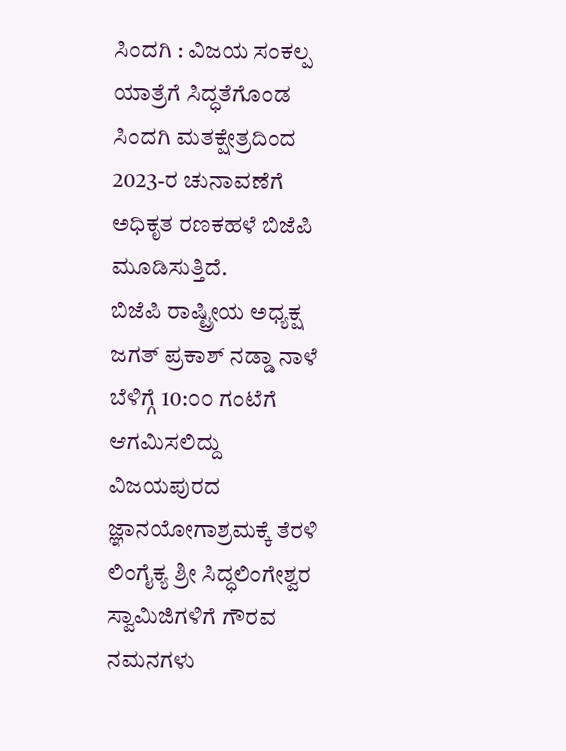ಸಿಂದಗಿ : ವಿಜಯ ಸಂಕಲ್ಪ ಯಾತ್ರೆಗೆ ಸಿದ್ಧತೆಗೊಂಡ ಸಿಂದಗಿ ಮತಕ್ಷೇತ್ರದಿಂದ 2023-ರ ಚುನಾವಣೆಗೆ ಅಧಿಕೃತ ರಣಕಹಳೆ ಬಿಜೆಪಿ ಮೂಡಿಸುತ್ತಿದೆ.
ಬಿಜೆಪಿ ರಾಷ್ಟ್ರೀಯ ಅಧ್ಯಕ್ಷ ಜಗತ್ ಪ್ರಕಾಶ್ ನಡ್ಡಾ ನಾಳೆ ಬೆಳಿಗ್ಗೆ 10:೦೦ ಗಂಟೆಗೆ ಆಗಮಿಸಲಿದ್ದು ವಿಜಯಪುರದ ಜ್ಞಾನಯೋಗಾಶ್ರಮಕ್ಕೆ ತೆರಳಿ ಲಿಂಗೈಕ್ಯ ಶ್ರೀ ಸಿದ್ಧಲಿಂಗೇಶ್ವರ ಸ್ವಾಮಿಜಿಗಳಿಗೆ ಗೌರವ ನಮನಗಳು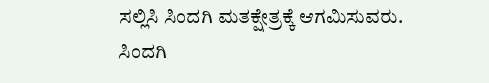ಸಲ್ಲಿಸಿ ಸಿಂದಗಿ ಮತಕ್ಷೇತ್ರಕ್ಕೆ ಆಗಮಿಸುವರು.
ಸಿಂದಗಿ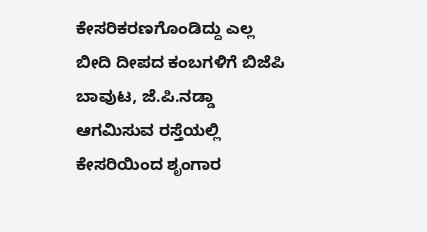ಕೇಸರಿಕರಣಗೊಂಡಿದ್ದು ಎಲ್ಲ ಬೀದಿ ದೀಪದ ಕಂಬಗಳಿಗೆ ಬಿಜೆಪಿ ಬಾವುಟ, ಜೆ.ಪಿ.ನಡ್ಡಾ ಆಗಮಿಸುವ ರಸ್ತೆಯಲ್ಲಿ ಕೇಸರಿಯಿಂದ ಶೃಂಗಾರ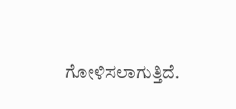ಗೋಳಿಸಲಾಗುತ್ತಿದೆ.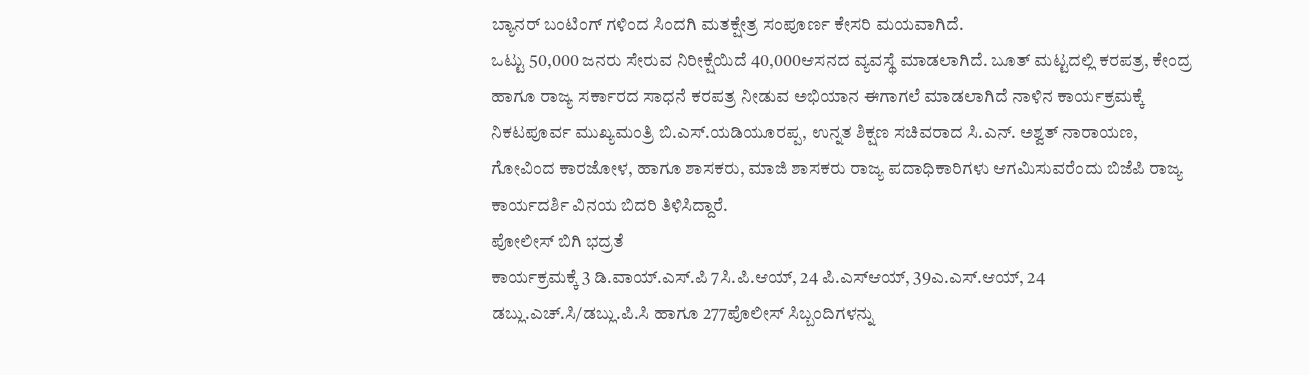ಬ್ಯಾನರ್ ಬಂಟಿಂಗ್ ಗಳಿಂದ ಸಿಂದಗಿ ಮತಕ್ಷೇತ್ರ ಸಂಪೂರ್ಣ ಕೇಸರಿ ಮಯವಾಗಿದೆ.
ಒಟ್ಟು 50,000 ಜನರು ಸೇರುವ ನಿರೀಕ್ಷೆಯಿದೆ 40,000ಆಸನದ ವ್ಯವಸ್ಥೆ ಮಾಡಲಾಗಿದೆ. ಬೂತ್ ಮಟ್ಟದಲ್ಲಿ ಕರಪತ್ರ, ಕೇಂದ್ರ ಹಾಗೂ ರಾಜ್ಯ ಸರ್ಕಾರದ ಸಾಧನೆ ಕರಪತ್ರ ನೀಡುವ ಅಭಿಯಾನ ಈಗಾಗಲೆ ಮಾಡಲಾಗಿದೆ ನಾಳಿನ ಕಾರ್ಯಕ್ರಮಕ್ಕೆ ನಿಕಟಪೂರ್ವ ಮುಖ್ಯಮಂತ್ರಿ ಬಿ.ಎಸ್.ಯಡಿಯೂರಪ್ಪ, ಉನ್ನತ ಶಿಕ್ಷಣ ಸಚಿವರಾದ ಸಿ.ಎನ್. ಅಶ್ವತ್ ನಾರಾಯಣ, ಗೋವಿಂದ ಕಾರಜೋಳ, ಹಾಗೂ ಶಾಸಕರು, ಮಾಜಿ ಶಾಸಕರು ರಾಜ್ಯ ಪದಾಧಿಕಾರಿಗಳು ಆಗಮಿಸುವರೆಂದು ಬಿಜೆಪಿ ರಾಜ್ಯ ಕಾರ್ಯದರ್ಶಿ ವಿನಯ ಬಿದರಿ ತಿಳಿಸಿದ್ದಾರೆ.
ಪೋಲೀಸ್ ಬಿಗಿ ಭದ್ರತೆ
ಕಾರ್ಯಕ್ರಮಕ್ಕೆ 3 ಡಿ.ವಾಯ್.ಎಸ್.ಪಿ 7ಸಿ.ಪಿ.ಆಯ್, 24 ಪಿ.ಎಸ್ಆಯ್, 39ಎ.ಎಸ್.ಆಯ್, 24 ಡಬ್ಲು.ಎಚ್.ಸಿ/ಡಬ್ಲು.ಪಿ.ಸಿ ಹಾಗೂ 277ಪೊಲೀಸ್ ಸಿಬ್ಬಂದಿಗಳನ್ನು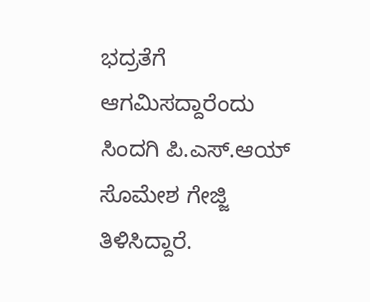ಭದ್ರತೆಗೆ ಆಗಮಿಸದ್ದಾರೆಂದು ಸಿಂದಗಿ ಪಿ.ಎಸ್.ಆಯ್ ಸೊಮೇಶ ಗೇಜ್ಜಿ ತಿಳಿಸಿದ್ದಾರೆ.